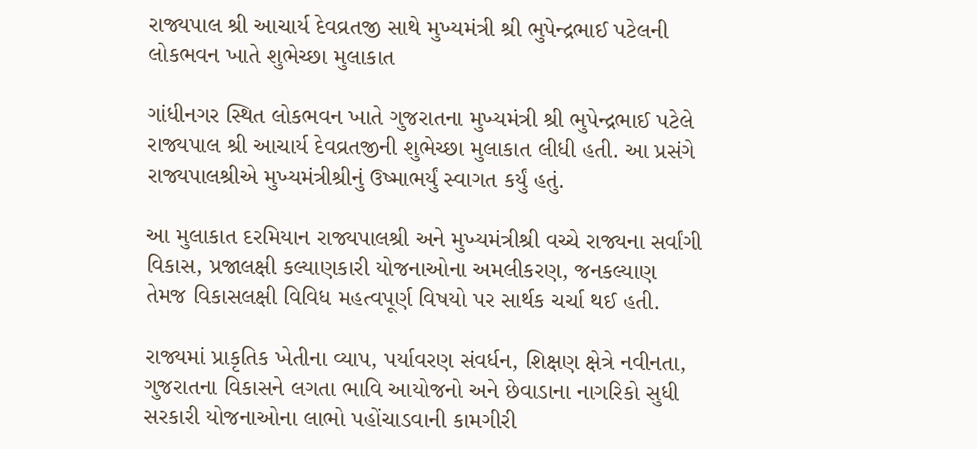રાજ્યપાલ શ્રી આચાર્ય દેવવ્રતજી સાથે મુખ્યમંત્રી શ્રી ભુપેન્દ્રભાઈ પટેલની લોકભવન ખાતે શુભેચ્છા મુલાકાત

ગાંધીનગર સ્થિત લોકભવન ખાતે ગુજરાતના મુખ્યમંત્રી શ્રી ભુપેન્દ્રભાઈ પટેલે રાજ્યપાલ શ્રી આચાર્ય દેવવ્રતજીની શુભેચ્છા મુલાકાત લીધી હતી. આ પ્રસંગે રાજ્યપાલશ્રીએ મુખ્યમંત્રીશ્રીનું ઉષ્માભર્યું સ્વાગત કર્યું હતું.

આ મુલાકાત દરમિયાન રાજ્યપાલશ્રી અને મુખ્યમંત્રીશ્રી વચ્ચે રાજ્યના સર્વાંગી વિકાસ, પ્રજાલક્ષી કલ્યાણકારી યોજનાઓના અમલીકરણ, જનકલ્યાણ તેમજ વિકાસલક્ષી વિવિધ મહત્વપૂર્ણ વિષયો પર સાર્થક ચર્ચા થઈ હતી.

રાજ્યમાં પ્રાકૃતિક ખેતીના વ્યાપ, પર્યાવરણ સંવર્ધન, શિક્ષણ ક્ષેત્રે નવીનતા, ગુજરાતના વિકાસને લગતા ભાવિ આયોજનો અને છેવાડાના નાગરિકો સુધી સરકારી યોજનાઓના લાભો પહોંચાડવાની કામગીરી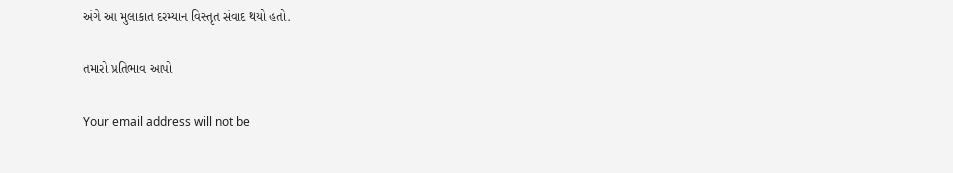અંગે આ મુલાકાત દરમ્યાન વિસ્તૃત સંવાદ થયો હતો.

તમારો પ્રતિભાવ આપો

Your email address will not be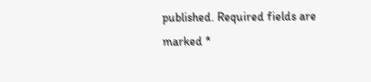published. Required fields are marked *